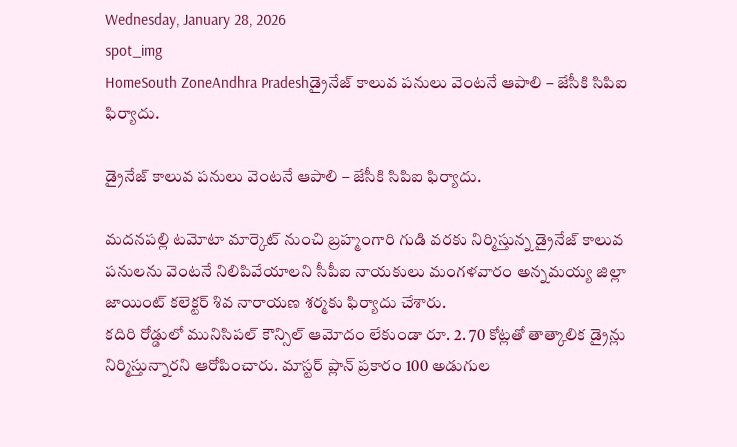Wednesday, January 28, 2026
spot_img
HomeSouth ZoneAndhra Pradeshడ్రైనేజ్ కాలువ పనులు వెంటనే ఆపాలి – జేసీకి సిపిఐ ఫిర్యాదు.

డ్రైనేజ్ కాలువ పనులు వెంటనే ఆపాలి – జేసీకి సిపిఐ ఫిర్యాదు.

మదనపల్లి టమోటా మార్కెట్ నుంచి బ్రహ్మంగారి గుడి వరకు నిర్మిస్తున్న డ్రైనేజ్ కాలువ పనులను వెంటనే నిలిపివేయాలని సీపీఐ నాయకులు మంగళవారం అన్నమయ్య జిల్లా జాయింట్ కలెక్టర్ శివ నారాయణ శర్మకు ఫిర్యాదు చేశారు.
కదిరి రోడ్డులో మునిసిపల్ కౌన్సిల్ ఆమోదం లేకుండా రూ. 2. 70 కోట్లతో తాత్కాలిక డ్రైన్లు నిర్మిస్తున్నారని ఆరోపించారు. మాస్టర్ ప్లాన్ ప్రకారం 100 అడుగుల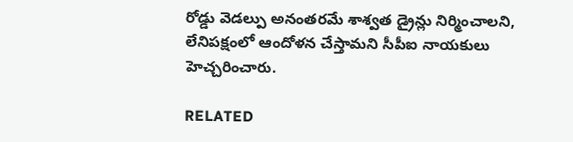రోడ్డు వెడల్పు అనంతరమే శాశ్వత డ్రైన్లు నిర్మించాలని, లేనిపక్షంలో ఆందోళన చేస్తామని సీపీఐ నాయకులు హెచ్చరించారు.

RELATED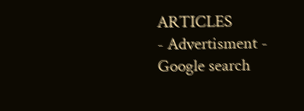ARTICLES
- Advertisment -
Google search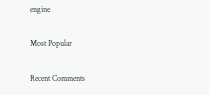engine

Most Popular

Recent Comments